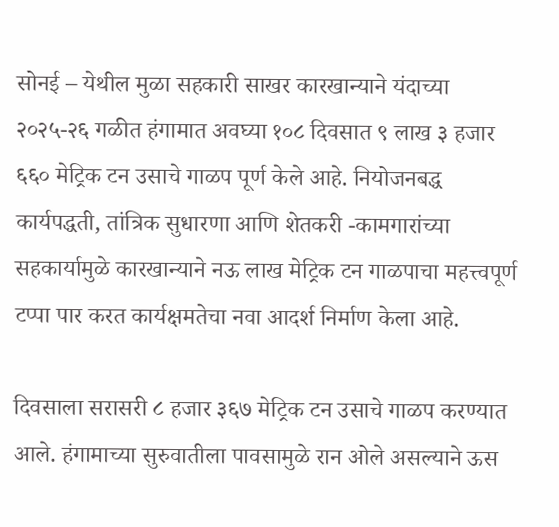सोनई – येथील मुळा सहकारी साखर कारखान्याने यंदाच्या २०२५-२६ गळीत हंगामात अवघ्या १०८ दिवसात ९ लाख ३ हजार ६६० मेट्रिक टन उसाचे गाळप पूर्ण केले आहे. नियोजनबद्ध कार्यपद्धती, तांत्रिक सुधारणा आणि शेतकरी -कामगारांच्या सहकार्यामुळे कारखान्याने नऊ लाख मेट्रिक टन गाळपाचा महत्त्वपूर्ण टप्पा पार करत कार्यक्षमतेचा नवा आदर्श निर्माण केला आहे.

दिवसाला सरासरी ८ हजार ३६७ मेट्रिक टन उसाचे गाळप करण्यात आले. हंगामाच्या सुरुवातीला पावसामुळे रान ओले असल्याने ऊस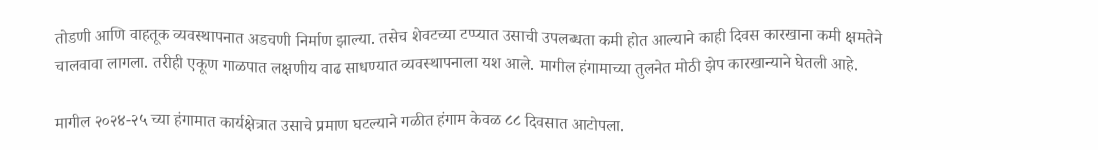तोडणी आणि वाहतूक व्यवस्थापनात अडचणी निर्माण झाल्या. तसेच शेवटच्या टप्प्यात उसाची उपलब्धता कमी होत आल्याने काही दिवस कारखाना कमी क्षमतेने चालवावा लागला. तरीही एकूण गाळपात लक्षणीय वाढ साधण्यात व्यवस्थापनाला यश आले. मागील हंगामाच्या तुलनेत मोठी झेप कारखान्याने घेतली आहे.

मागील २०२४-२५ च्या हंगामात कार्यक्षेत्रात उसाचे प्रमाण घटल्याने गळीत हंगाम केवळ ८८ दिवसात आटोपला.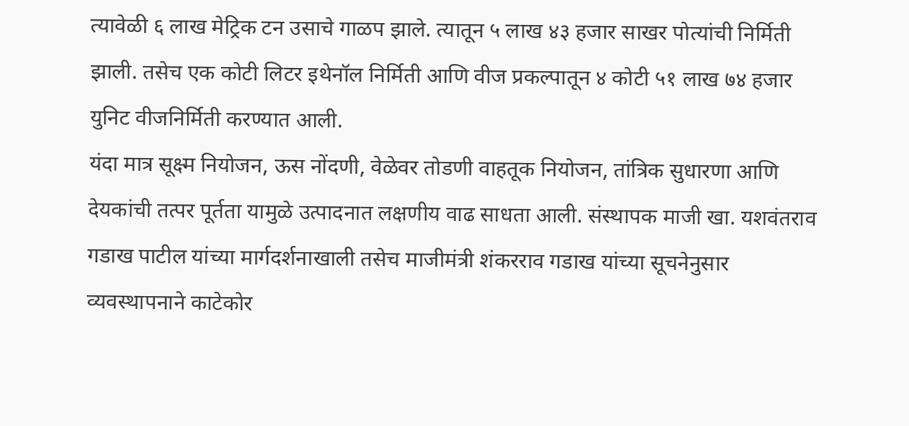त्यावेळी ६ लाख मेट्रिक टन उसाचे गाळप झाले. त्यातून ५ लाख ४३ हजार साखर पोत्यांची निर्मिती झाली. तसेच एक कोटी लिटर इथेनॉल निर्मिती आणि वीज प्रकल्पातून ४ कोटी ५१ लाख ७४ हजार युनिट वीजनिर्मिती करण्यात आली.
यंदा मात्र सूक्ष्म नियोजन, ऊस नोंदणी, वेळेवर तोडणी वाहतूक नियोजन, तांत्रिक सुधारणा आणि देयकांची तत्पर पूर्तता यामुळे उत्पादनात लक्षणीय वाढ साधता आली. संस्थापक माजी खा. यशवंतराव गडाख पाटील यांच्या मार्गदर्शनाखाली तसेच माजीमंत्री शंकरराव गडाख यांच्या सूचनेनुसार व्यवस्थापनाने काटेकोर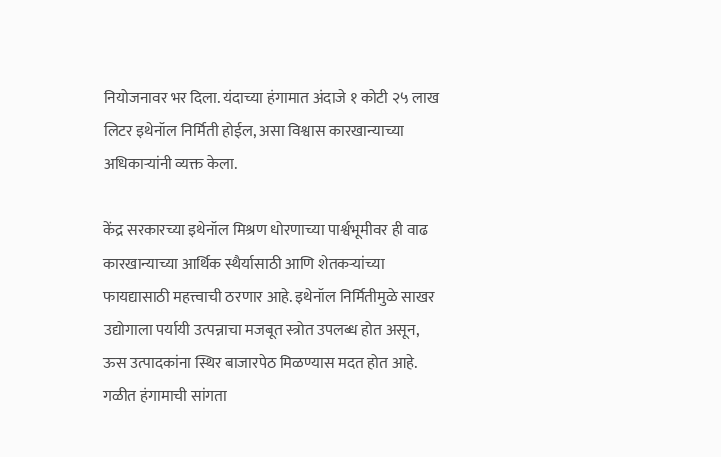नियोजनावर भर दिला. यंदाच्या हंगामात अंदाजे १ कोटी २५ लाख लिटर इथेनॉल निर्मिती होईल, असा विश्वास कारखान्याच्या अधिकाऱ्यांनी व्यक्त केला.

केंद्र सरकारच्या इथेनॉल मिश्रण धोरणाच्या पार्श्वभूमीवर ही वाढ कारखान्याच्या आर्थिक स्थैर्यासाठी आणि शेतकऱ्यांच्या फायद्यासाठी महत्त्वाची ठरणार आहे. इथेनॉल निर्मितीमुळे साखर उद्योगाला पर्यायी उत्पन्नाचा मजबूत स्त्रोत उपलब्ध होत असून, ऊस उत्पादकांना स्थिर बाजारपेठ मिळण्यास मदत होत आहे. गळीत हंगामाची सांगता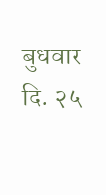बुधवार दि. २५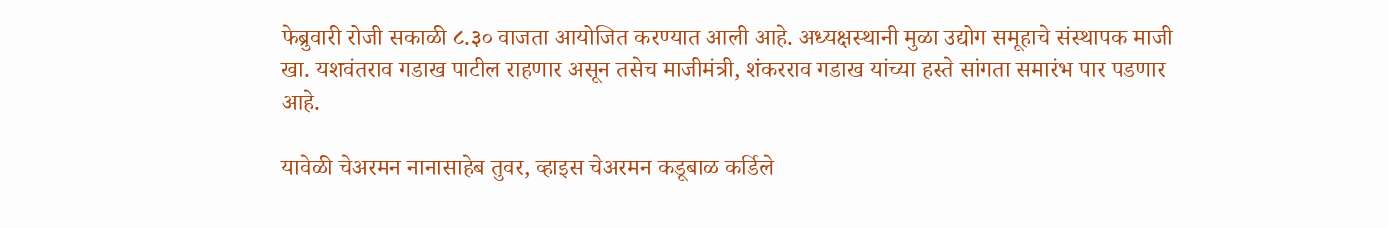फेब्रुवारी रोजी सकाळी ८.३० वाजता आयोजित करण्यात आली आहे. अध्यक्षस्थानी मुळा उद्योग समूहाचे संस्थापक माजी खा. यशवंतराव गडाख पाटील राहणार असून तसेच माजीमंत्री, शंकरराव गडाख यांच्या हस्ते सांगता समारंभ पार पडणार आहे.

यावेळी चेअरमन नानासाहेब तुवर, व्हाइस चेअरमन कडूबाळ कर्डिले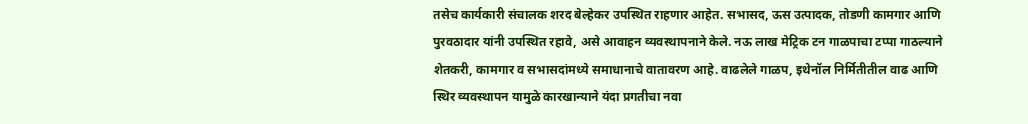तसेच कार्यकारी संचालक शरद बेल्हेकर उपस्थित राहणार आहेत. सभासद, ऊस उत्पादक, तोडणी कामगार आणि पुरवठादार यांनी उपस्थित रहावे, असे आवाहन व्यवस्थापनाने केले. नऊ लाख मेट्रिक टन गाळपाचा टप्पा गाठल्याने शेतकरी, कामगार व सभासदांमध्ये समाधानाचे वातावरण आहे. वाढलेले गाळप, इथेनॉल निर्मितीतील वाढ आणि स्थिर व्यवस्थापन यामुळे कारखान्याने यंदा प्रगतीचा नवा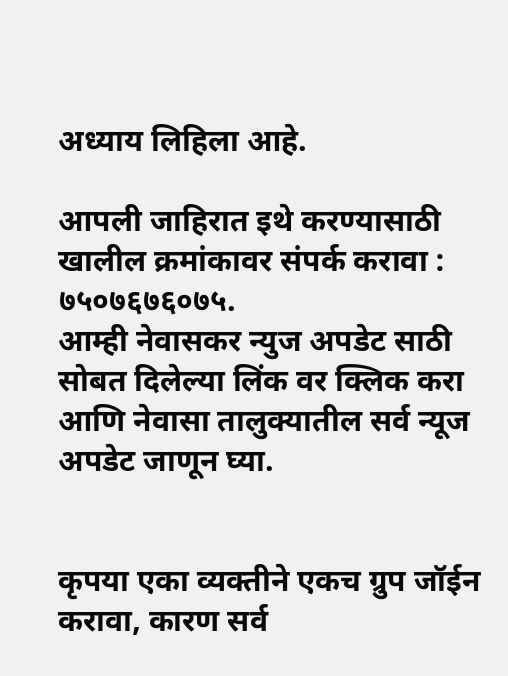अध्याय लिहिला आहे.

आपली जाहिरात इथे करण्यासाठी खालील क्रमांकावर संपर्क करावा :
७५०७६७६०७५.
आम्ही नेवासकर न्युज अपडेट साठी सोबत दिलेल्या लिंक वर क्लिक करा आणि नेवासा तालुक्यातील सर्व न्यूज अपडेट जाणून घ्या.


कृपया एका व्यक्तीने एकच ग्रुप जॉईन करावा, कारण सर्व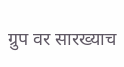ग्रुप वर सारख्याच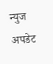न्युज अपडेट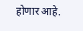होणार आहे.